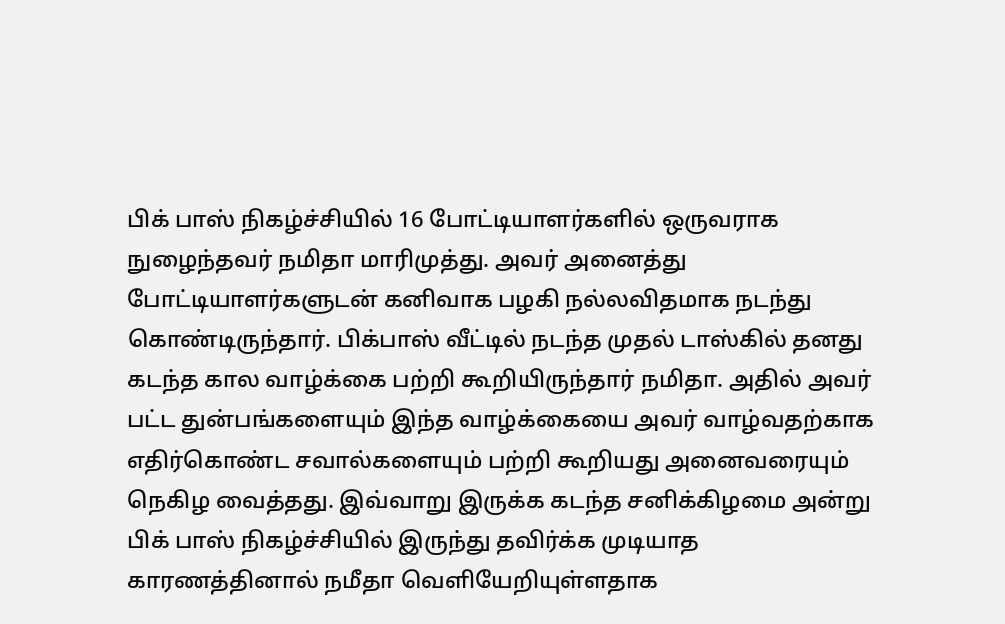பிக் பாஸ் நிகழ்ச்சியில் 16 போட்டியாளர்களில் ஒருவராக நுழைந்தவர் நமிதா மாரிமுத்து. அவர் அனைத்து போட்டியாளர்களுடன் கனிவாக பழகி நல்லவிதமாக நடந்து கொண்டிருந்தார். பிக்பாஸ் வீட்டில் நடந்த முதல் டாஸ்கில் தனது கடந்த கால வாழ்க்கை பற்றி கூறியிருந்தார் நமிதா. அதில் அவர் பட்ட துன்பங்களையும் இந்த வாழ்க்கையை அவர் வாழ்வதற்காக எதிர்கொண்ட சவால்களையும் பற்றி கூறியது அனைவரையும் நெகிழ வைத்தது. இவ்வாறு இருக்க கடந்த சனிக்கிழமை அன்று பிக் பாஸ் நிகழ்ச்சியில் இருந்து தவிர்க்க முடியாத காரணத்தினால் நமீதா வெளியேறியுள்ளதாக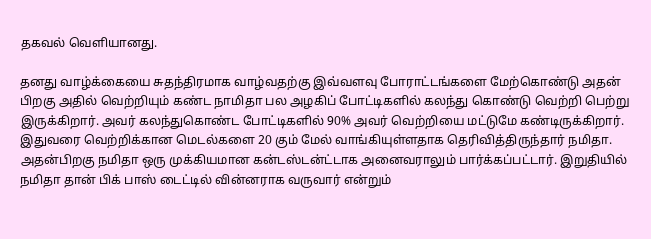தகவல் வெளியானது.

தனது வாழ்க்கையை சுதந்திரமாக வாழ்வதற்கு இவ்வளவு போராட்டங்களை மேற்கொண்டு அதன் பிறகு அதில் வெற்றியும் கண்ட நாமிதா பல அழகிப் போட்டிகளில் கலந்து கொண்டு வெற்றி பெற்று இருக்கிறார். அவர் கலந்துகொண்ட போட்டிகளில் 90% அவர் வெற்றியை மட்டுமே கண்டிருக்கிறார். இதுவரை வெற்றிக்கான மெடல்களை 20 கும் மேல் வாங்கியுள்ளதாக தெரிவித்திருந்தார் நமிதா.
அதன்பிறகு நமிதா ஒரு முக்கியமான கன்டஸ்டன்ட்டாக அனைவராலும் பார்க்கப்பட்டார். இறுதியில் நமிதா தான் பிக் பாஸ் டைட்டில் வின்னராக வருவார் என்றும்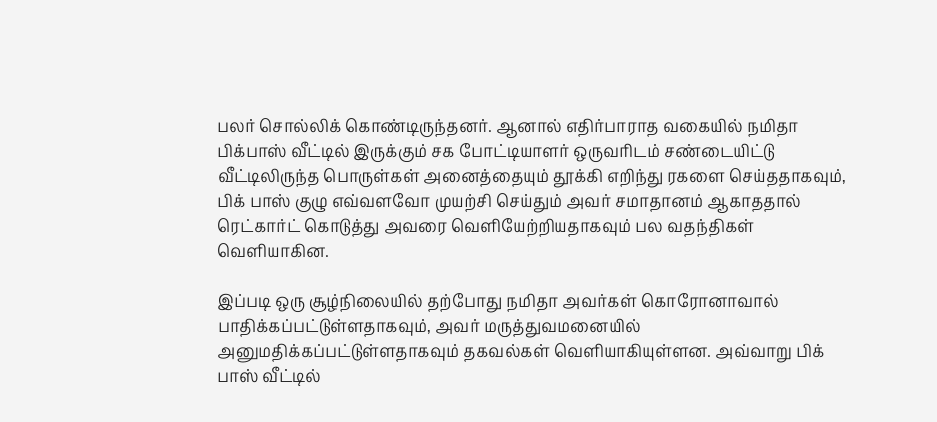பலர் சொல்லிக் கொண்டிருந்தனர். ஆனால் எதிர்பாராத வகையில் நமிதா பிக்பாஸ் வீட்டில் இருக்கும் சக போட்டியாளர் ஒருவரிடம் சண்டையிட்டு வீட்டிலிருந்த பொருள்கள் அனைத்தையும் தூக்கி எறிந்து ரகளை செய்ததாகவும், பிக் பாஸ் குழு எவ்வளவோ முயற்சி செய்தும் அவர் சமாதானம் ஆகாததால் ரெட்கார்ட் கொடுத்து அவரை வெளியேற்றியதாகவும் பல வதந்திகள் வெளியாகின.

இப்படி ஒரு சூழ்நிலையில் தற்போது நமிதா அவர்கள் கொரோனாவால் பாதிக்கப்பட்டுள்ளதாகவும், அவர் மருத்துவமனையில் அனுமதிக்கப்பட்டுள்ளதாகவும் தகவல்கள் வெளியாகியுள்ளன. அவ்வாறு பிக் பாஸ் வீட்டில்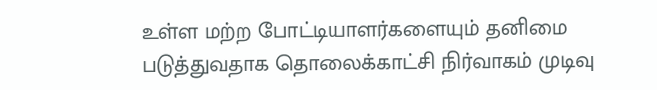உள்ள மற்ற போட்டியாளர்களையும் தனிமை படுத்துவதாக தொலைக்காட்சி நிர்வாகம் முடிவு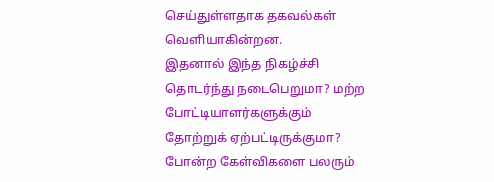செய்துள்ளதாக தகவல்கள் வெளியாகின்றன.
இதனால் இந்த நிகழ்ச்சி தொடர்ந்து நடைபெறுமா? மற்ற போட்டியாளர்களுக்கும் தோற்றுக் ஏற்பட்டிருக்குமா? போன்ற கேள்விகளை பலரும்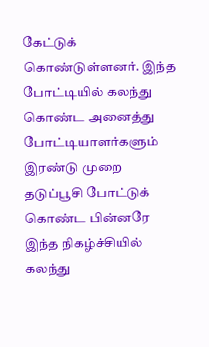கேட்டுக் கொண்டுள்ளனர். இந்த போட்டியில் கலந்து கொண்ட அனைத்து போட்டியாளர்களும் இரண்டு முறை தடுப்பூசி போட்டுக் கொண்ட பின்னரே இந்த நிகழ்ச்சியில் கலந்து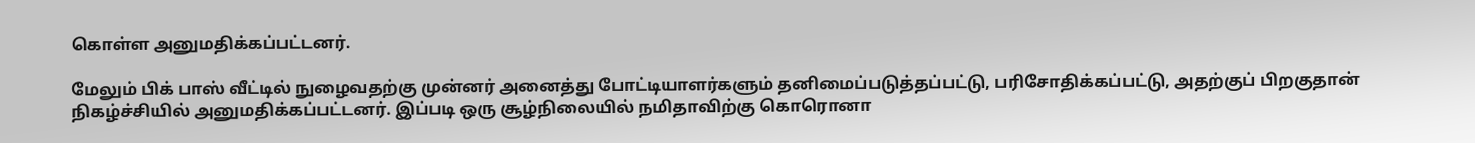கொள்ள அனுமதிக்கப்பட்டனர்.

மேலும் பிக் பாஸ் வீட்டில் நுழைவதற்கு முன்னர் அனைத்து போட்டியாளர்களும் தனிமைப்படுத்தப்பட்டு, பரிசோதிக்கப்பட்டு, அதற்குப் பிறகுதான் நிகழ்ச்சியில் அனுமதிக்கப்பட்டனர். இப்படி ஒரு சூழ்நிலையில் நமிதாவிற்கு கொரொனா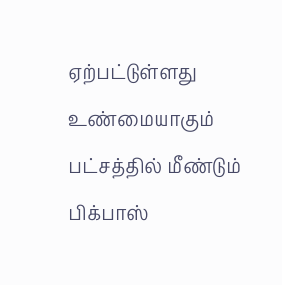ஏற்பட்டுள்ளது உண்மையாகும் பட்சத்தில் மீண்டும் பிக்பாஸ்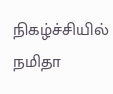நிகழ்ச்சியில் நமிதா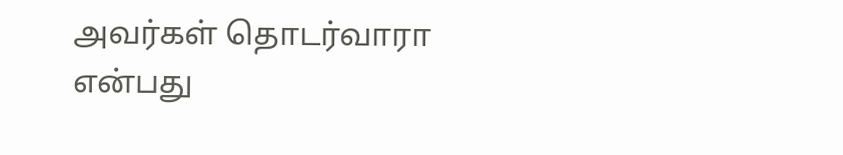அவர்கள் தொடர்வாரா என்பது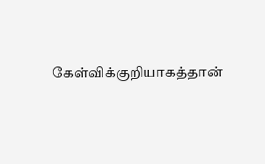கேள்விக்குறியாகத்தான்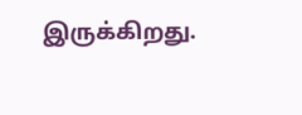இருக்கிறது.